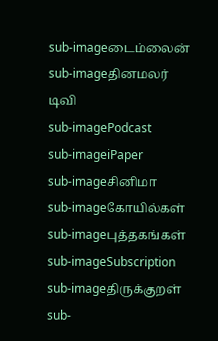sub-imageடைம்லைன்
sub-imageதினமலர் டிவி
sub-imagePodcast
sub-imageiPaper
sub-imageசினிமா
sub-imageகோயில்கள்
sub-imageபுத்தகங்கள்
sub-imageSubscription
sub-imageதிருக்குறள்
sub-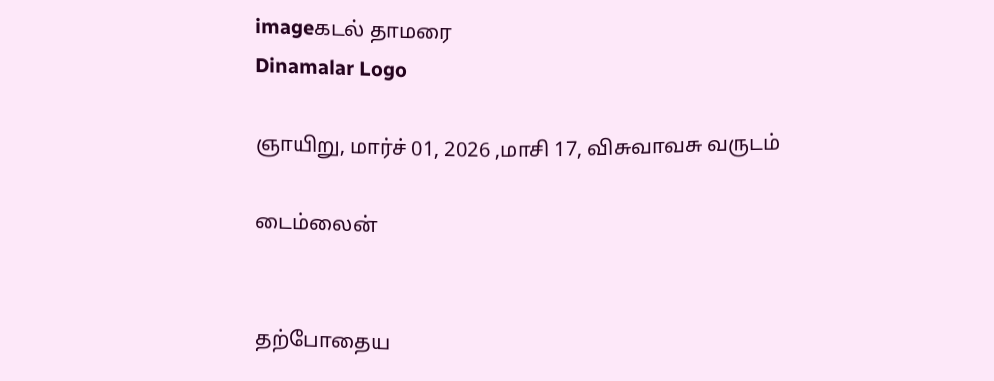imageகடல் தாமரை
Dinamalar Logo

ஞாயிறு, மார்ச் 01, 2026 ,மாசி 17, விசுவாவசு வருடம்

டைம்லைன்


தற்போதைய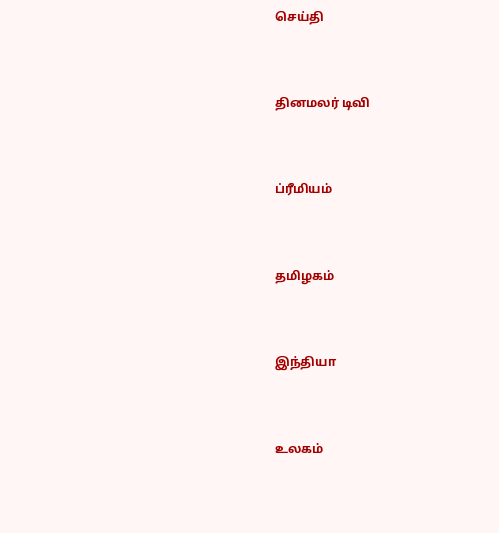செய்தி


தினமலர் டிவி


ப்ரீமியம்


தமிழகம்


இந்தியா


உலகம்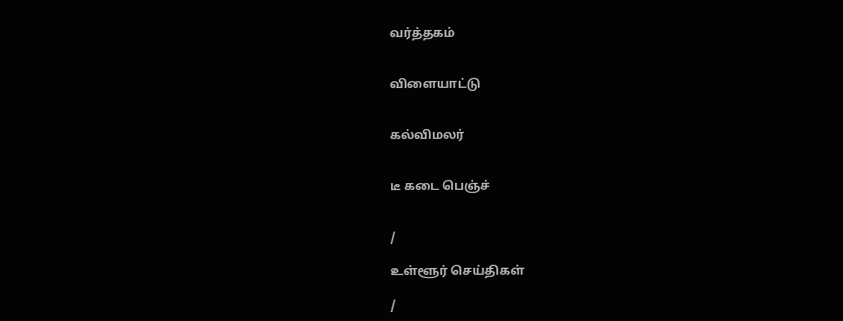வர்த்தகம்


விளையாட்டு


கல்விமலர்


டீ கடை பெஞ்ச்


/

உள்ளூர் செய்திகள்

/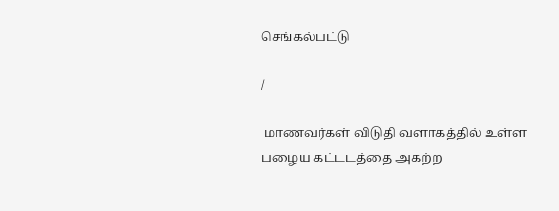செங்கல்பட்டு

/

 மாணவர்கள் விடுதி வளாகத்தில் உள்ள பழைய கட்டடத்தை அகற்ற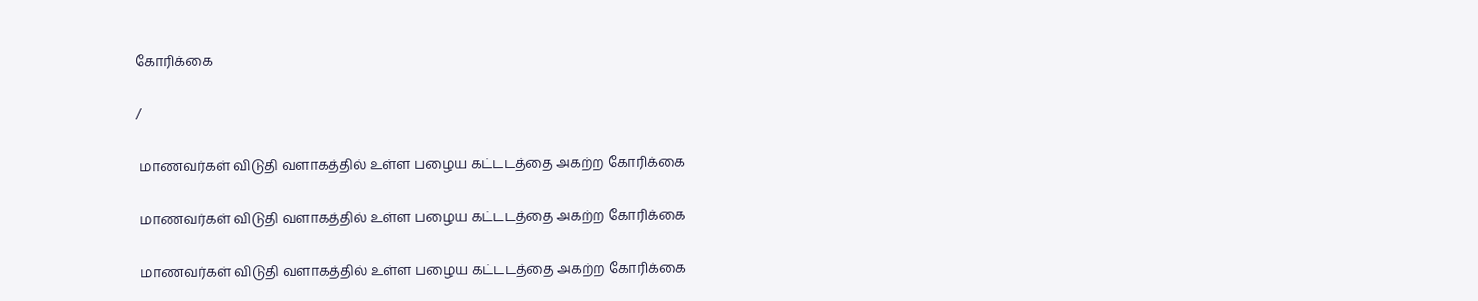கோரிக்கை

/

 மாணவர்கள் விடுதி வளாகத்தில் உள்ள பழைய கட்டடத்தை அகற்ற கோரிக்கை

 மாணவர்கள் விடுதி வளாகத்தில் உள்ள பழைய கட்டடத்தை அகற்ற கோரிக்கை

 மாணவர்கள் விடுதி வளாகத்தில் உள்ள பழைய கட்டடத்தை அகற்ற கோரிக்கை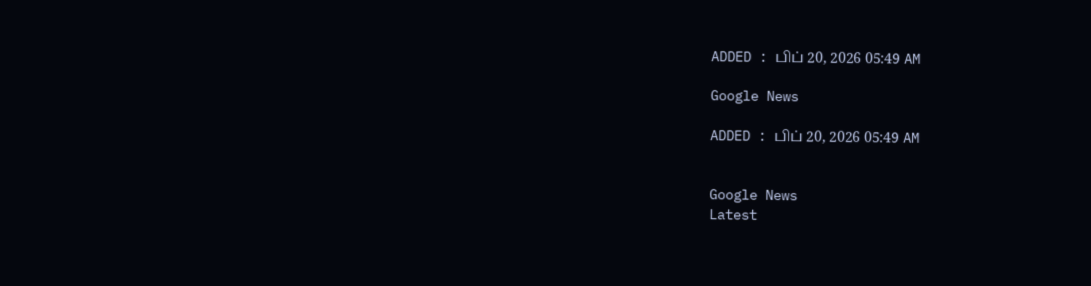ADDED : பிப் 20, 2026 05:49 AM

Google News

ADDED : பிப் 20, 2026 05:49 AM


Google News
Latest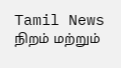Tamil News
நிறம் மற்றும்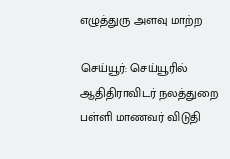எழுத்துரு அளவு மாற்ற

செய்யூர்: செய்யூரில் ஆதிதிராவிடர் நலத்துறை பள்ளி மாணவர் விடுதி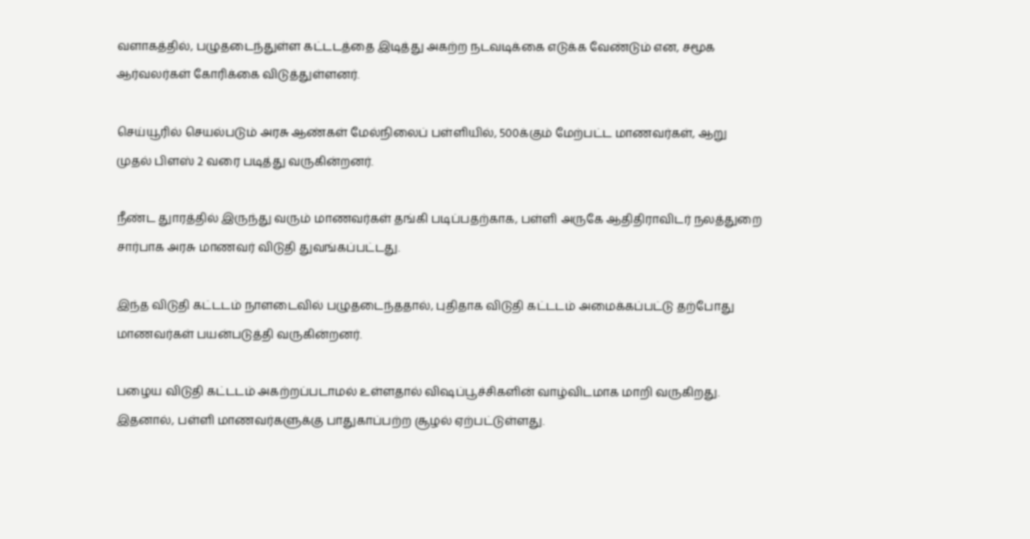வளாகத்தில், பழுதடைந்துள்ள கட்டடத்தை இடித்து அகற்ற நடவடிக்கை எடுக்க வேண்டும் என, சமூக ஆர்வலர்கள் கோரிக்கை விடுத்துள்ளனர்.

செய்யூரில் செயல்படும் அரசு ஆண்கள் மேல்நிலைப் பள்ளியில், 500க்கும் மேற்பட்ட மாணவர்கள், ஆறு முதல் பிளஸ் 2 வரை படித்து வருகின்றனர்.

நீண்ட துாரத்தில் இருந்து வரும் மாணவர்கள் தங்கி படிப்பதற்காக, பள்ளி அருகே ஆதிதிராவிடர் நலத்துறை சார்பாக அரசு மாணவர் விடுதி துவங்கப்பட்டது.

இந்த விடுதி கட்டடம் நாளடைவில் பழுதடைந்ததால், புதிதாக விடுதி கட்டடம் அமைக்கப்பட்டு தற்போது மாணவர்கள் பயன்படுத்தி வருகின்றனர்.

பழைய விடுதி கட்டடம் அகற்றப்படாமல் உள்ளதால் விஷப்பூச்சிகளின் வாழ்விடமாக மாறி வருகிறது. இதனால், பள்ளி மாணவர்களுக்கு பாதுகாப்பற்ற சூழல் ஏற்பட்டுள்ளது.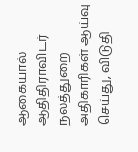ஆகையால் ஆதிதிராவிடர் நலத்துறை அதிகாரிகள் ஆய்வு செய்து, விடுதி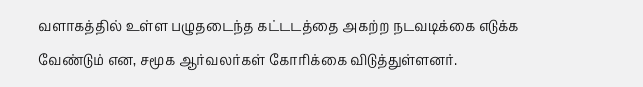வளாகத்தில் உள்ள பழுதடைந்த கட்டடத்தை அகற்ற நடவடிக்கை எடுக்க வேண்டும் என, சமூக ஆர்வலர்கள் கோரிக்கை விடுத்துள்ளனர்.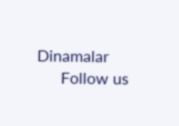Dinamalar
      Follow us